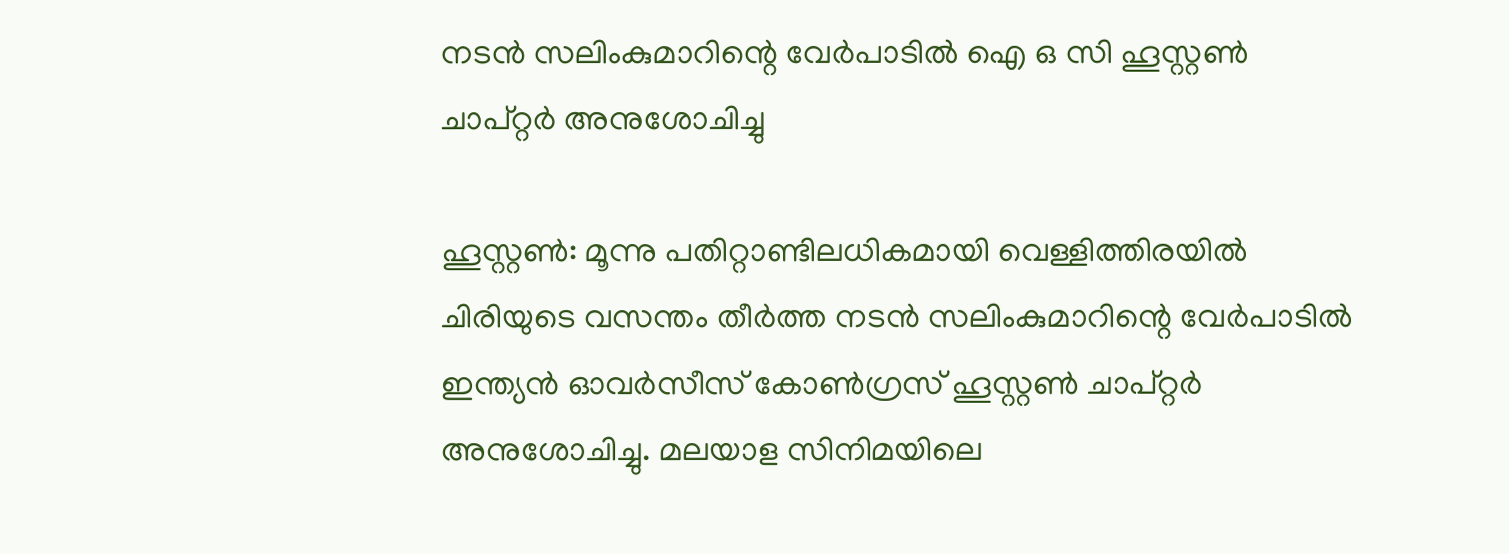നടൻ സലിംകുമാറിന്റെ വേർപാടിൽ ഐ ഒ സി ഹൂസ്റ്റൺ ചാപ്റ്റർ അനുശോചിച്ചു

ഹൂസ്റ്റൺ: മൂന്നു പതിറ്റാണ്ടിലധികമായി വെള്ളിത്തിരയിൽ ചിരിയുടെ വസന്തം തീർത്ത നടൻ സലിംകുമാറിന്റെ വേർപാടിൽ ഇന്ത്യൻ ഓവർസീസ് കോൺഗ്രസ് ഹൂസ്റ്റൺ ചാപ്റ്റർ അനുശോചിച്ചു. മലയാള സിനിമയിലെ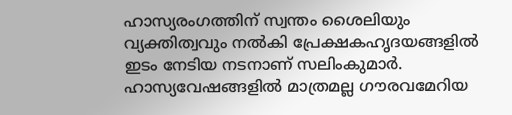ഹാസ്യരംഗത്തിന് സ്വന്തം ശൈലിയും വ്യക്തിത്വവും നൽകി പ്രേക്ഷകഹൃദയങ്ങളിൽ ഇടം നേടിയ നടനാണ് സലിംകുമാർ. ഹാസ്യവേഷങ്ങളിൽ മാത്രമല്ല ഗൗരവമേറിയ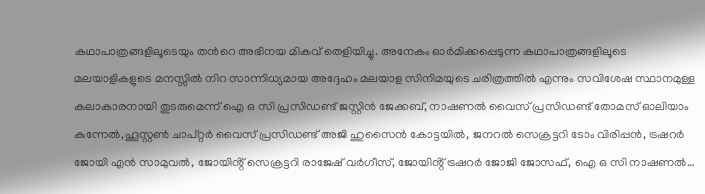കഥാപാത്രങ്ങളിലൂടെയും തൻറെ അഭിനയ മികവ് തെളിയിച്ചു. അനേകം ഓർമിക്കപ്പെടുന്ന കഥാപാത്രങ്ങളിലൂടെ മലയാളികളുടെ മനസ്സിൽ നിറ സാന്നിധ്യമായ അദ്ദേഹം മലയാള സിനിമയുടെ ചരിത്രത്തിൽ എന്നും സവിശേഷ സ്ഥാനമുള്ള കലാകാരനായി തുടരുമെന്ന് ഐ ഒ സി പ്രസിഡണ്ട് ജസ്റ്റിൻ ജേക്കബ്, നാഷണൽ വൈസ് പ്രസിഡണ്ട് തോമസ് ഓലിയാം കുന്നേൽ,ഹൂസ്റ്റൺ ചാപ്റ്റർ വൈസ് പ്രസിഡണ്ട് അജി ഹുസൈൻ കോട്ടയിൽ, ജനറൽ സെക്രട്ടറി ടോം വിരിപ്പൻ, ട്രഷറർ ജോയി എൻ സാമുവൽ, ജോയിൻ്റ് സെക്രട്ടറി രാജേഷ് വർഗീസ്, ജോയിൻ്റ് ട്രഷറർ ജോജി ജോസഫ്, ഐ ഒ സി നാഷണൽ…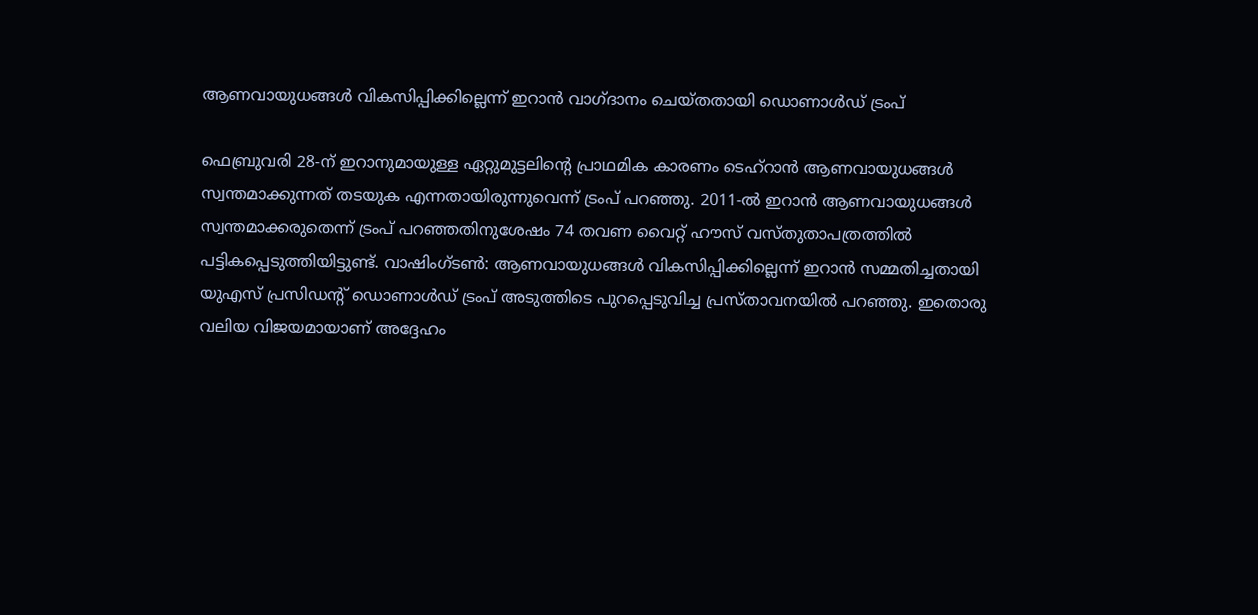ആണവായുധങ്ങൾ വികസിപ്പിക്കില്ലെന്ന് ഇറാൻ വാഗ്ദാനം ചെയ്തതായി ഡൊണാൾഡ് ട്രംപ്

ഫെബ്രുവരി 28-ന് ഇറാനുമായുള്ള ഏറ്റുമുട്ടലിന്റെ പ്രാഥമിക കാരണം ടെഹ്‌റാൻ ആണവായുധങ്ങൾ സ്വന്തമാക്കുന്നത് തടയുക എന്നതായിരുന്നുവെന്ന് ട്രംപ് പറഞ്ഞു. 2011-ൽ ഇറാൻ ആണവായുധങ്ങൾ സ്വന്തമാക്കരുതെന്ന് ട്രംപ് പറഞ്ഞതിനുശേഷം 74 തവണ വൈറ്റ് ഹൗസ് വസ്തുതാപത്രത്തിൽ പട്ടികപ്പെടുത്തിയിട്ടുണ്ട്. വാഷിംഗ്ടണ്‍: ആണവായുധങ്ങൾ വികസിപ്പിക്കില്ലെന്ന് ഇറാൻ സമ്മതിച്ചതായി യുഎസ് പ്രസിഡന്റ് ഡൊണാൾഡ് ട്രംപ് അടുത്തിടെ പുറപ്പെടുവിച്ച പ്രസ്താവനയില്‍ പറഞ്ഞു. ഇതൊരു വലിയ വിജയമായാണ് അദ്ദേഹം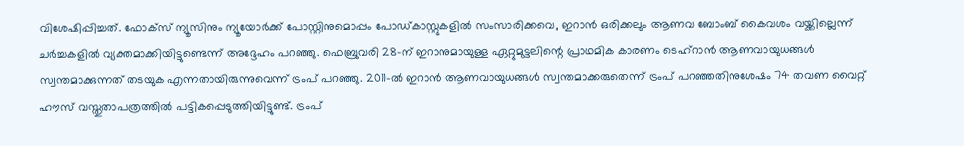വിശേഷിപ്പിച്ചത്. ഫോക്സ് ന്യൂസിനും ന്യൂയോർക്ക് പോസ്റ്റിനുമൊപ്പം പോഡ്‌കാസ്റ്റുകളിൽ സംസാരിക്കവെ, ഇറാൻ ഒരിക്കലും ആണവ ബോംബ് കൈവശം വയ്ക്കില്ലെന്ന് ചർച്ചകളിൽ വ്യക്തമാക്കിയിട്ടുണ്ടെന്ന് അദ്ദേഹം പറഞ്ഞു. ഫെബ്രുവരി 28-ന് ഇറാനുമായുള്ള ഏറ്റുമുട്ടലിന്റെ പ്രാഥമിക കാരണം ടെഹ്‌റാൻ ആണവായുധങ്ങൾ സ്വന്തമാക്കുന്നത് തടയുക എന്നതായിരുന്നുവെന്ന് ട്രംപ് പറഞ്ഞു. 2011-ൽ ഇറാൻ ആണവായുധങ്ങൾ സ്വന്തമാക്കരുതെന്ന് ട്രംപ് പറഞ്ഞതിനുശേഷം 74 തവണ വൈറ്റ് ഹൗസ് വസ്തുതാപത്രത്തിൽ പട്ടികപ്പെടുത്തിയിട്ടുണ്ട്. ട്രംപ്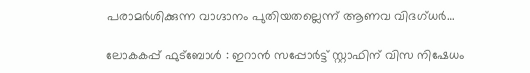പരാമർശിക്കുന്ന വാഗ്ദാനം പുതിയതല്ലെന്ന് ആണവ വിദഗ്ധർ…

ലോകകപ്പ് ഫുട്ബോൾ : ഇറാൻ സപ്പോർട്ട് സ്റ്റാഫിന് വിസ നിഷേധം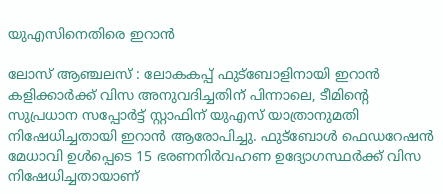യുഎസിനെതിരെ ഇറാൻ

ലോസ് ആഞ്ചലസ് : ലോകകപ്പ് ഫുട്ബോളിനായി ഇറാൻ കളിക്കാർക്ക് വിസ അനുവദിച്ചതിന് പിന്നാലെ, ടീമിന്റെ സുപ്രധാന സപ്പോർട്ട് സ്റ്റാഫിന് യുഎസ് യാത്രാനുമതി നിഷേധിച്ചതായി ഇറാൻ ആരോപിച്ചു. ഫുട്ബോൾ ഫെഡറേഷൻ മേധാവി ഉൾപ്പെടെ 15 ഭരണനിർവഹണ ഉദ്യോഗസ്ഥർക്ക് വിസ നിഷേധിച്ചതായാണ്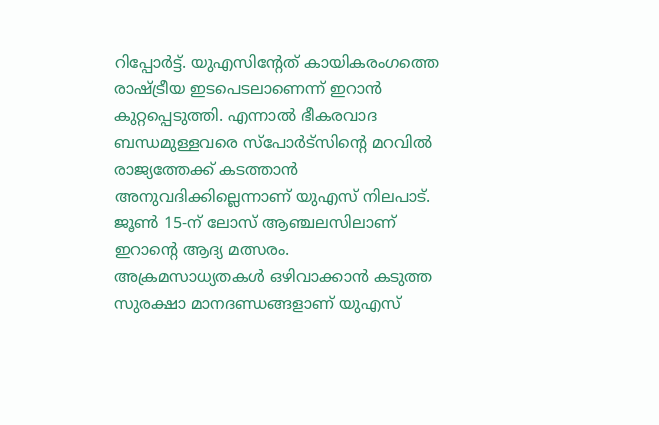റിപ്പോർട്ട്. യുഎസിന്റേത് കായികരംഗത്തെ രാഷ്ട്രീയ ഇടപെടലാണെന്ന് ഇറാൻ കുറ്റപ്പെടുത്തി. എന്നാൽ ഭീകരവാദ ബന്ധമുള്ളവരെ സ്പോർട്സിന്റെ മറവിൽ രാജ്യത്തേക്ക് കടത്താൻ അനുവദിക്കില്ലെന്നാണ് യുഎസ് നിലപാട്. ജൂൺ 15-ന് ലോസ് ആഞ്ചലസിലാണ് ഇറാന്റെ ആദ്യ മത്സരം. അക്രമസാധ്യതകൾ ഒഴിവാക്കാൻ കടുത്ത സുരക്ഷാ മാനദണ്ഡങ്ങളാണ് യുഎസ്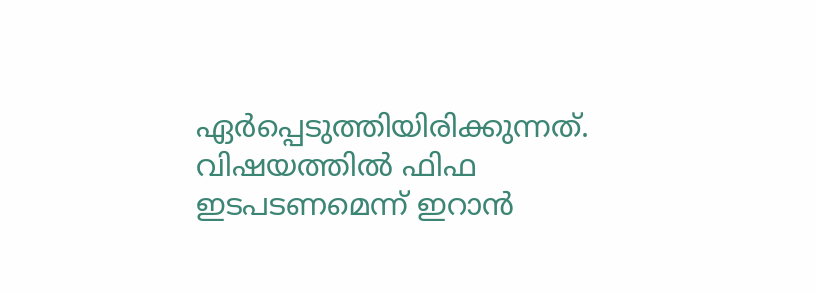ഏർപ്പെടുത്തിയിരിക്കുന്നത്. വിഷയത്തിൽ ഫിഫ ഇടപടണമെന്ന് ഇറാൻ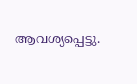ആവശ്യപ്പെട്ടു.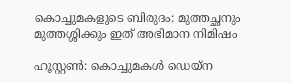കൊച്ചുമകളുടെ ബിരുദം: മുത്തച്ഛനും മുത്തശ്ശിക്കും ഇത് അഭിമാന നിമിഷം

ഹൂസ്റ്റൺ: കൊച്ചുമകൾ ഡെയ്ന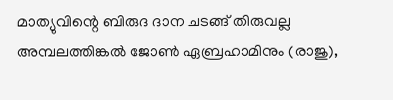മാത്യുവിന്റെ ബിരുദ ദാന ചടങ്ങ് തിരുവല്ല അമ്പലത്തിങ്കൽ ജോൺ ഏബ്രഹാമിനും (രാജു),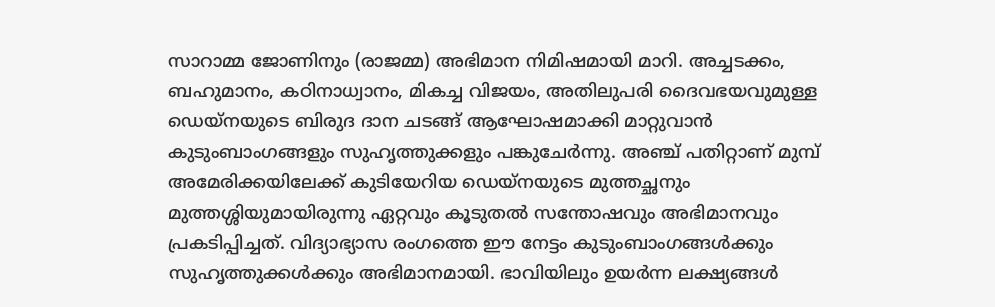സാറാമ്മ ജോണിനും (രാജമ്മ) അഭിമാന നിമിഷമായി മാറി. അച്ചടക്കം, ബഹുമാനം, കഠിനാധ്വാനം, മികച്ച വിജയം, അതിലുപരി ദൈവഭയവുമുള്ള ഡെയ്നയുടെ ബിരുദ ദാന ചടങ്ങ് ആഘോഷമാക്കി മാറ്റുവാന്‍ കുടുംബാംഗങ്ങളും സുഹൃത്തുക്കളും പങ്കുചേർന്നു. അഞ്ച് പതിറ്റാണ് മുമ്പ് അമേരിക്കയിലേക്ക് കുടിയേറിയ ഡെയ്നയുടെ മുത്തച്ഛനും മുത്തശ്ശിയുമായിരുന്നു ഏറ്റവും കൂടുതൽ സന്തോഷവും അഭിമാനവും പ്രകടിപ്പിച്ചത്. വിദ്യാഭ്യാസ രംഗത്തെ ഈ നേട്ടം കുടുംബാംഗങ്ങൾക്കും സുഹൃത്തുക്കൾക്കും അഭിമാനമായി. ഭാവിയിലും ഉയർന്ന ലക്ഷ്യങ്ങൾ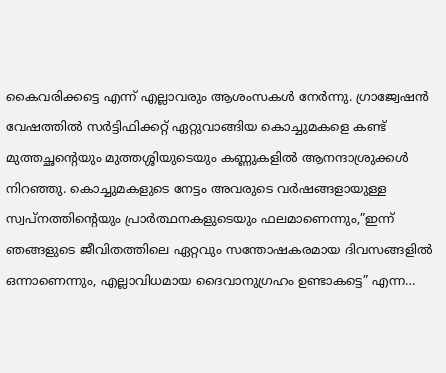കൈവരിക്കട്ടെ എന്ന് എല്ലാവരും ആശംസകൾ നേർന്നു. ഗ്രാജ്വേഷന്‍ വേഷത്തിൽ സർട്ടിഫിക്കറ്റ് ഏറ്റുവാങ്ങിയ കൊച്ചുമകളെ കണ്ട് മുത്തച്ഛന്റെയും മുത്തശ്ശിയുടെയും കണ്ണുകളിൽ ആനന്ദാശ്രുക്കള്‍ നിറഞ്ഞു. കൊച്ചുമകളുടെ നേട്ടം അവരുടെ വർഷങ്ങളായുള്ള സ്വപ്നത്തിന്റെയും പ്രാർത്ഥനകളുടെയും ഫലമാണെന്നും,”ഇന്ന് ഞങ്ങളുടെ ജീവിതത്തിലെ ഏറ്റവും സന്തോഷകരമായ ദിവസങ്ങളിൽ ഒന്നാണെന്നും, എല്ലാവിധമായ ദൈവാനുഗ്രഹം ഉണ്ടാകട്ടെ” എന്ന…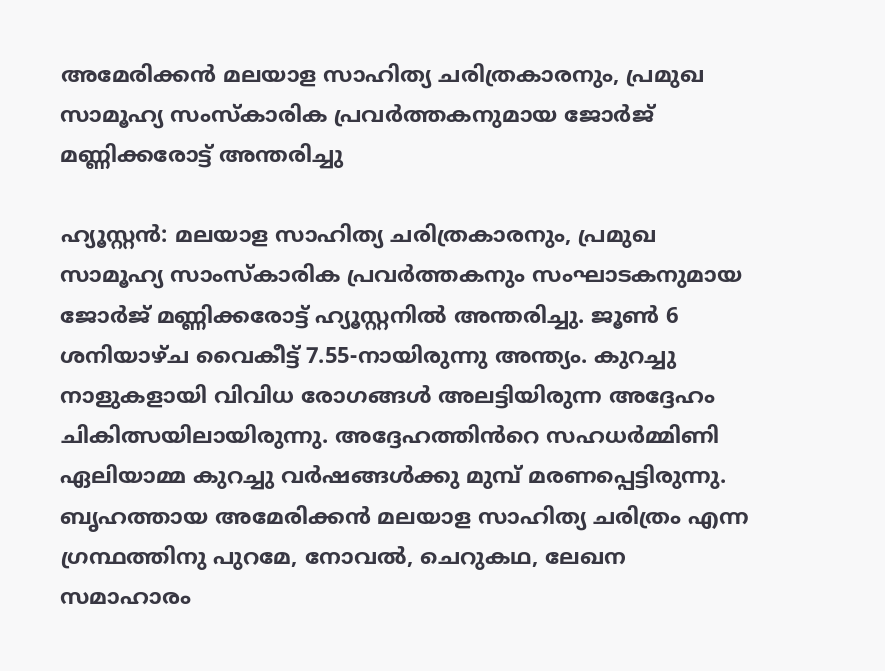അമേരിക്കൻ മലയാള സാഹിത്യ ചരിത്രകാരനും, പ്രമുഖ സാമൂഹ്യ സംസ്കാരിക പ്രവർത്തകനുമായ ജോർജ് മണ്ണിക്കരോട്ട് അന്തരിച്ചു

ഹ്യൂസ്റ്റൻ: മലയാള സാഹിത്യ ചരിത്രകാരനും, പ്രമുഖ സാമൂഹ്യ സാംസ്കാരിക പ്രവർത്തകനും സംഘാടകനുമായ ജോർജ് മണ്ണിക്കരോട്ട് ഹ്യൂസ്റ്റനിൽ അന്തരിച്ചു. ജൂൺ 6 ശനിയാഴ്ച വൈകീട്ട് 7.55-നായിരുന്നു അന്ത്യം. കുറച്ചു നാളുകളായി വിവിധ രോഗങ്ങൾ അലട്ടിയിരുന്ന അദ്ദേഹം ചികിത്സയിലായിരുന്നു. അദ്ദേഹത്തിൻറെ സഹധർമ്മിണി ഏലിയാമ്മ കുറച്ചു വർഷങ്ങൾക്കു മുമ്പ് മരണപ്പെട്ടിരുന്നു. ബൃഹത്തായ അമേരിക്കൻ മലയാള സാഹിത്യ ചരിത്രം എന്ന ഗ്രന്ഥത്തിനു പുറമേ, നോവൽ, ചെറുകഥ, ലേഖന സമാഹാരം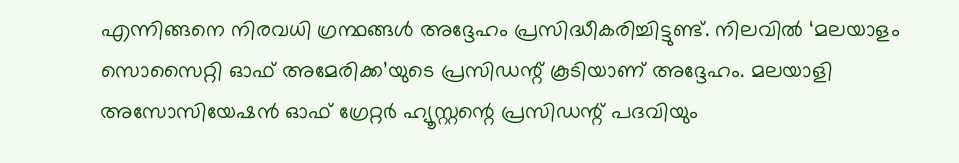എന്നിങ്ങനെ നിരവധി ഗ്രന്ഥങ്ങൾ അദ്ദേഹം പ്രസിദ്ധീകരിച്ചിട്ടുണ്ട്. നിലവിൽ ‘മലയാളം സൊസൈറ്റി ഓഫ് അമേരിക്ക’യുടെ പ്രസിഡന്റ് കൂടിയാണ് അദ്ദേഹം. മലയാളി അസോസിയേഷൻ ഓഫ് ഗ്രേറ്റർ ഹ്യൂസ്റ്റന്റെ പ്രസിഡന്റ് പദവിയും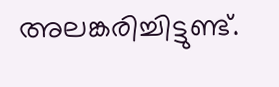അലങ്കരിച്ചിട്ടുണ്ട്.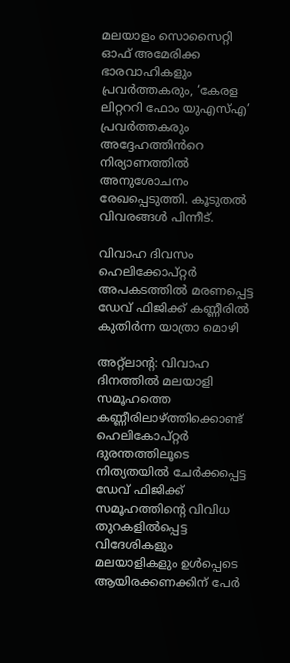മലയാളം സൊസൈറ്റി ഓഫ് അമേരിക്ക ഭാരവാഹികളും പ്രവർത്തകരും, ‘കേരള ലിറ്റററി ഫോം യുഎസ്എ’ പ്രവർത്തകരും അദ്ദേഹത്തിൻറെ നിര്യാണത്തിൽ അനുശോചനം രേഖപ്പെടുത്തി. കൂടുതൽ വിവരങ്ങൾ പിന്നീട്.

വിവാഹ ദിവസം ഹെലിക്കോപ്റ്റര്‍ അപകടത്തില്‍ മരണപ്പെട്ട ഡേവ് ഫിജിക്ക് കണ്ണീരില്‍ കുതിര്‍ന്ന യാത്രാ മൊഴി

അറ്റ്ലാന്റ: വിവാഹ ദിനത്തില്‍ മലയാളി സമൂഹത്തെ കണ്ണീരിലാഴ്ത്തിക്കൊണ്ട് ഹെലികോപ്റ്റര്‍ ദുരന്തത്തിലൂടെ നിത്യതയിൽ ചേർക്കപ്പെട്ട ഡേവ് ഫിജിക്ക് സമൂഹത്തിന്റെ വിവിധ തുറകളിൽപ്പെട്ട വിദേശികളും മലയാളികളും ഉൾപ്പെടെ ആയിരക്കണക്കിന് പേർ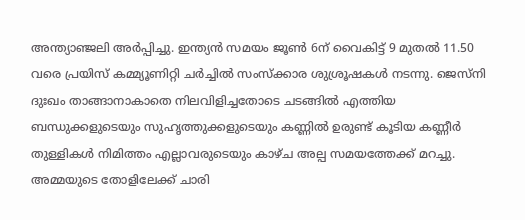അന്ത്യാഞ്ജലി അര്‍പ്പിച്ചു. ഇന്ത്യൻ സമയം ജൂൺ 6ന് വൈകിട്ട് 9 മുതൽ 11.50 വരെ പ്രയിസ് കമ്മ്യൂണിറ്റി ചർച്ചിൽ സംസ്ക്കാര ശുശ്രൂഷകള്‍ നടന്നു. ജെസ്നി ദുഃഖം താങ്ങാനാകാതെ നിലവിളിച്ചതോടെ ചടങ്ങിൽ എത്തിയ ബന്ധുക്കളുടെയും സുഹൃത്തുക്കളുടെയും കണ്ണിൽ ഉരുണ്ട് കൂടിയ കണ്ണീർ തുള്ളികൾ നിമിത്തം എല്ലാവരുടെയും കാഴ്ച അല്പ സമയത്തേക്ക് മറച്ചു. അമ്മയുടെ തോളിലേക്ക് ചാരി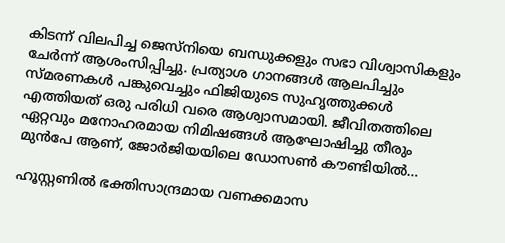കിടന്ന് വിലപിച്ച ജെസ്നിയെ ബന്ധുക്കളും സഭാ വിശ്വാസികളും ചേർന്ന് ആശംസിപ്പിച്ചു. പ്രത്യാശ ഗാനങ്ങൾ ആലപിച്ചും സ്മരണകൾ പങ്കുവെച്ചും ഫിജിയുടെ സുഹൃത്തുക്കൾ എത്തിയത് ഒരു പരിധി വരെ ആശ്വാസമായി. ജീവിതത്തിലെ ഏറ്റവും മനോഹരമായ നിമിഷങ്ങള്‍ ആഘോഷിച്ചു തീരും മുന്‍പേ ആണ്, ജോര്‍ജിയയിലെ ഡോസണ്‍ കൗണ്ടിയില്‍…

ഹൂസ്റ്റണിൽ ഭക്തിസാന്ദ്രമായ വണക്കമാസ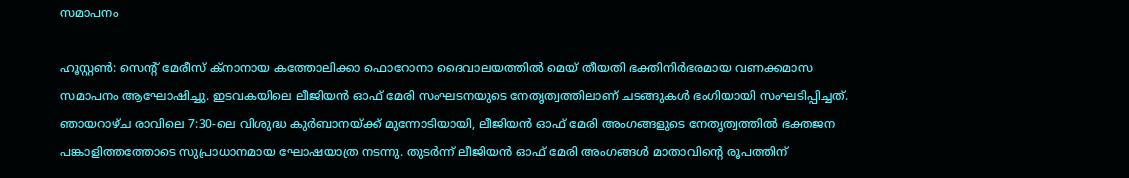സമാപനം

ഹൂസ്റ്റൺ: സെൻ്റ് മേരീസ് ക്നാനായ കത്തോലിക്കാ ഫൊറോനാ ദൈവാലയത്തിൽ മെയ് തീയതി ഭക്തിനിർഭരമായ വണക്കമാസ സമാപനം ആഘോഷിച്ചു. ഇടവകയിലെ ലീജിയൻ ഓഫ് മേരി സംഘടനയുടെ നേതൃത്വത്തിലാണ് ചടങ്ങുകൾ ഭംഗിയായി സംഘടിപ്പിച്ചത്. ഞായറാഴ്ച രാവിലെ 7:30-ലെ വിശുദ്ധ കുർബാനയ്ക്ക് മുന്നോടിയായി, ലീജിയൻ ഓഫ് മേരി അംഗങ്ങളുടെ നേതൃത്വത്തിൽ ഭക്തജന പങ്കാളിത്തത്തോടെ സുപ്രാധാനമായ ഘോഷയാത്ര നടന്നു. തുടർന്ന് ലീജിയൻ ഓഫ് മേരി അംഗങ്ങൾ മാതാവിൻ്റെ രൂപത്തിന്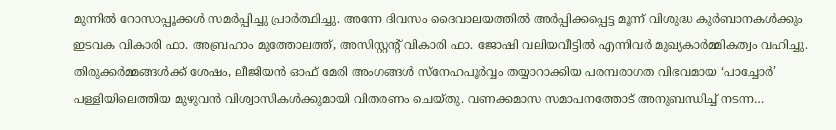മുന്നിൽ റോസാപ്പൂക്കൾ സമർപ്പിച്ചു പ്രാർത്ഥിച്ചു. അന്നേ ദിവസം ദൈവാലയത്തിൽ അർപ്പിക്കപ്പെട്ട മൂന്ന് വിശുദ്ധ കുർബാനകൾക്കും ഇടവക വികാരി ഫാ. അബ്രഹാം മുത്തോലത്ത്, അസിസ്റ്റൻ്റ് വികാരി ഫാ. ജോഷി വലിയവീട്ടിൽ എന്നിവർ മുഖ്യകാർമ്മികത്വം വഹിച്ചു. തിരുക്കർമ്മങ്ങൾക്ക് ശേഷം, ലീജിയൻ ഓഫ് മേരി അംഗങ്ങൾ സ്നേഹപൂർവ്വം തയ്യാറാക്കിയ പരമ്പരാഗത വിഭവമായ ‘പാച്ചോർ’ പള്ളിയിലെത്തിയ മുഴുവൻ വിശ്വാസികൾക്കുമായി വിതരണം ചെയ്തു. വണക്കമാസ സമാപനത്തോട് അനുബന്ധിച്ച് നടന്ന…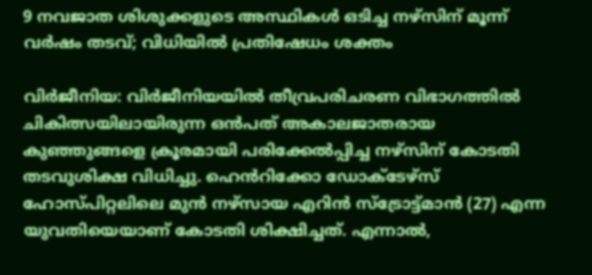9 നവജാത ശിശുക്കളുടെ അസ്ഥികൾ ഒടിച്ച നഴ്സിന് മൂന്ന് വർഷം തടവ്; വിധിയിൽ പ്രതിഷേധം ശക്തം

വിർജീനിയ: വിർജീനിയയിൽ തീവ്രപരിചരണ വിഭാഗത്തിൽ ചികിത്സയിലായിരുന്ന ഒൻപത് അകാലജാതരായ കുഞ്ഞുങ്ങളെ ക്രൂരമായി പരിക്കേൽപ്പിച്ച നഴ്സിന് കോടതി തടവുശിക്ഷ വിധിച്ചു. ഹെൻറിക്കോ ഡോക്ടേഴ്സ് ഹോസ്പിറ്റലിലെ മുൻ നഴ്സായ എറിൻ സ്ട്രോട്ട്മാൻ (27) എന്ന യുവതിയെയാണ് കോടതി ശിക്ഷിച്ചത്. എന്നാൽ,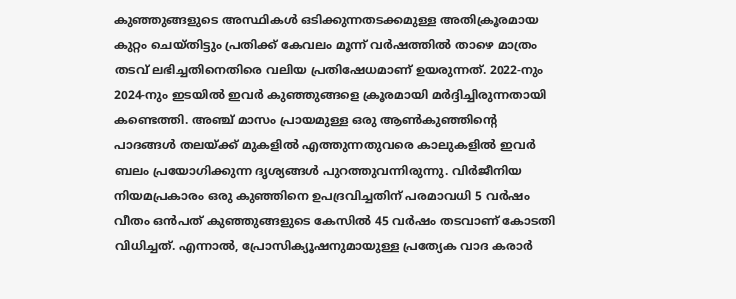കുഞ്ഞുങ്ങളുടെ അസ്ഥികൾ ഒടിക്കുന്നതടക്കമുള്ള അതിക്രൂരമായ കുറ്റം ചെയ്തിട്ടും പ്രതിക്ക് കേവലം മൂന്ന് വർഷത്തിൽ താഴെ മാത്രം തടവ് ലഭിച്ചതിനെതിരെ വലിയ പ്രതിഷേധമാണ് ഉയരുന്നത്. 2022-നും 2024-നും ഇടയിൽ ഇവർ കുഞ്ഞുങ്ങളെ ക്രൂരമായി മർദ്ദിച്ചിരുന്നതായി കണ്ടെത്തി. അഞ്ച് മാസം പ്രായമുള്ള ഒരു ആൺകുഞ്ഞിന്റെ പാദങ്ങൾ തലയ്ക്ക് മുകളിൽ എത്തുന്നതുവരെ കാലുകളിൽ ഇവർ ബലം പ്രയോഗിക്കുന്ന ദൃശ്യങ്ങൾ പുറത്തുവന്നിരുന്നു. വിർജീനിയ നിയമപ്രകാരം ഒരു കുഞ്ഞിനെ ഉപദ്രവിച്ചതിന് പരമാവധി 5 വർഷം വീതം ഒൻപത് കുഞ്ഞുങ്ങളുടെ കേസിൽ 45 വർഷം തടവാണ് കോടതി വിധിച്ചത്. എന്നാൽ, പ്രോസിക്യൂഷനുമായുള്ള പ്രത്യേക വാദ കരാർ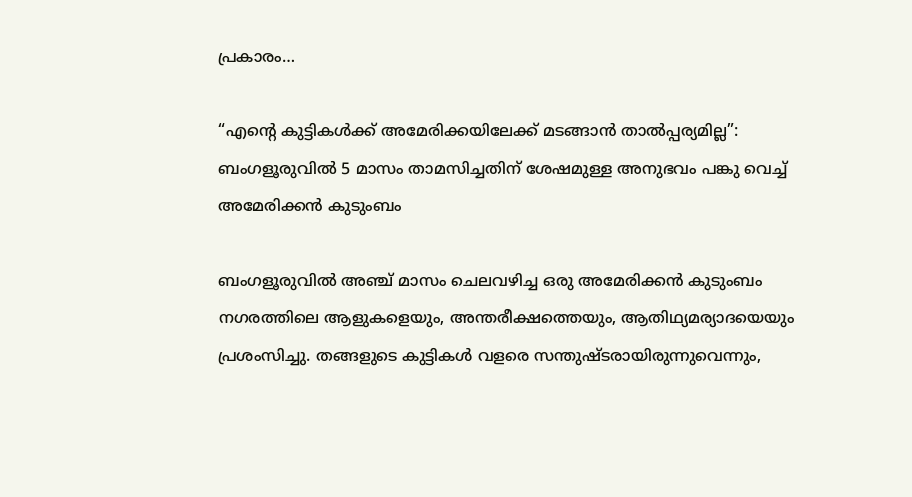പ്രകാരം…

“എന്റെ കുട്ടികൾക്ക് അമേരിക്കയിലേക്ക് മടങ്ങാൻ താൽപ്പര്യമില്ല”: ബംഗളൂരുവിൽ 5 മാസം താമസിച്ചതിന് ശേഷമുള്ള അനുഭവം പങ്കു വെച്ച് അമേരിക്കൻ കുടുംബം

ബംഗളൂരുവിൽ അഞ്ച് മാസം ചെലവഴിച്ച ഒരു അമേരിക്കൻ കുടുംബം നഗരത്തിലെ ആളുകളെയും, അന്തരീക്ഷത്തെയും, ആതിഥ്യമര്യാദയെയും പ്രശംസിച്ചു. തങ്ങളുടെ കുട്ടികൾ വളരെ സന്തുഷ്ടരായിരുന്നുവെന്നും,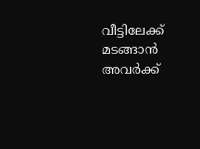വീട്ടിലേക്ക് മടങ്ങാൻ അവർക്ക്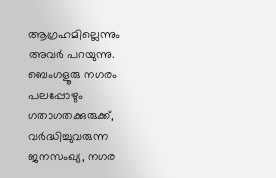ആഗ്രഹമില്ലെന്നും അവർ പറയുന്നു. ബെംഗളൂരു നഗരം പലപ്പോഴും ഗതാഗതക്കുരുക്ക്, വർദ്ധിച്ചുവരുന്ന ജനസംഖ്യ, നഗര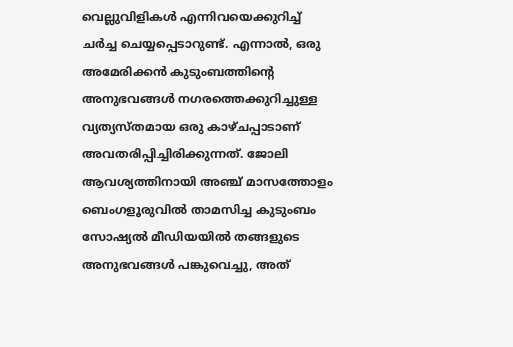വെല്ലുവിളികൾ എന്നിവയെക്കുറിച്ച് ചർച്ച ചെയ്യപ്പെടാറുണ്ട്. എന്നാൽ, ഒരു അമേരിക്കൻ കുടുംബത്തിന്റെ അനുഭവങ്ങൾ നഗരത്തെക്കുറിച്ചുള്ള വ്യത്യസ്തമായ ഒരു കാഴ്ചപ്പാടാണ് അവതരിപ്പിച്ചിരിക്കുന്നത്. ജോലി ആവശ്യത്തിനായി അഞ്ച് മാസത്തോളം ബെംഗളൂരുവിൽ താമസിച്ച കുടുംബം സോഷ്യൽ മീഡിയയിൽ തങ്ങളുടെ അനുഭവങ്ങൾ പങ്കുവെച്ചു, അത്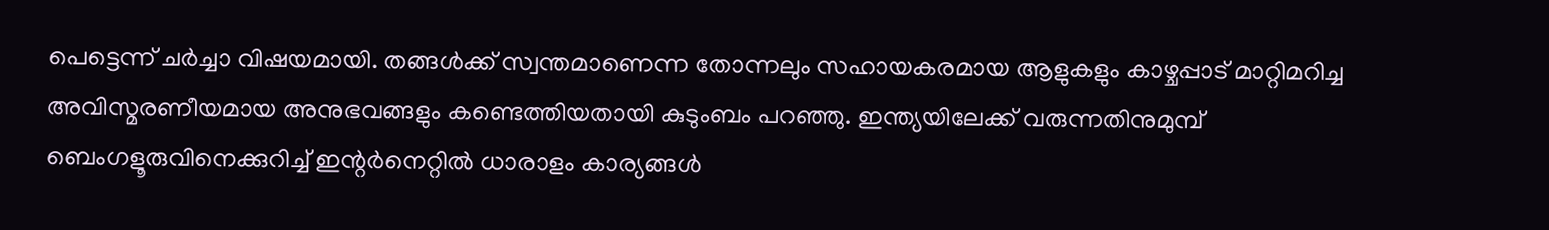പെട്ടെന്ന് ചർച്ചാ വിഷയമായി. തങ്ങൾക്ക് സ്വന്തമാണെന്ന തോന്നലും സഹായകരമായ ആളുകളും കാഴ്ചപ്പാട് മാറ്റിമറിച്ച അവിസ്മരണീയമായ അനുഭവങ്ങളും കണ്ടെത്തിയതായി കുടുംബം പറഞ്ഞു. ഇന്ത്യയിലേക്ക് വരുന്നതിനുമുമ്പ് ബെംഗളൂരുവിനെക്കുറിച്ച് ഇന്റർനെറ്റിൽ ധാരാളം കാര്യങ്ങൾ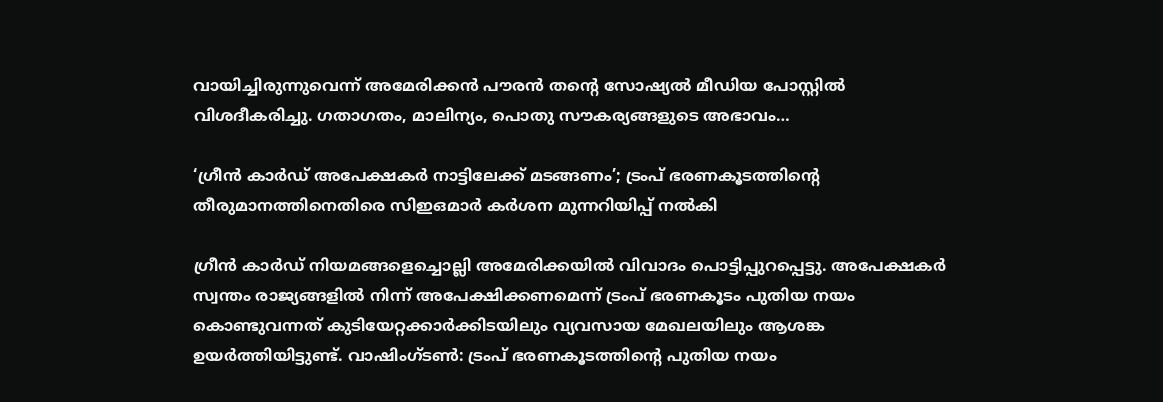വായിച്ചിരുന്നുവെന്ന് അമേരിക്കൻ പൗരൻ തന്റെ സോഷ്യൽ മീഡിയ പോസ്റ്റിൽ വിശദീകരിച്ചു. ഗതാഗതം, മാലിന്യം, പൊതു സൗകര്യങ്ങളുടെ അഭാവം…

‘ഗ്രീൻ കാർഡ് അപേക്ഷകർ നാട്ടിലേക്ക് മടങ്ങണം’; ട്രംപ് ഭരണകൂടത്തിന്റെ തീരുമാനത്തിനെതിരെ സിഇഒമാർ കർശന മുന്നറിയിപ്പ് നൽകി

ഗ്രീന്‍ കാര്‍ഡ് നിയമങ്ങളെച്ചൊല്ലി അമേരിക്കയില്‍ വിവാദം പൊട്ടിപ്പുറപ്പെട്ടു. അപേക്ഷകര്‍ സ്വന്തം രാജ്യങ്ങളില്‍ നിന്ന് അപേക്ഷിക്കണമെന്ന് ട്രംപ് ഭരണകൂടം പുതിയ നയം കൊണ്ടുവന്നത് കുടിയേറ്റക്കാര്‍ക്കിടയിലും വ്യവസായ മേഖലയിലും ആശങ്ക ഉയര്‍ത്തിയിട്ടുണ്ട്. വാഷിംഗ്ടണ്‍: ട്രംപ് ഭരണകൂടത്തിന്റെ പുതിയ നയം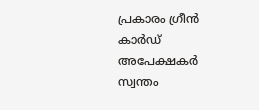പ്രകാരം ഗ്രീന്‍ കാര്‍ഡ് അപേക്ഷകർ സ്വന്തം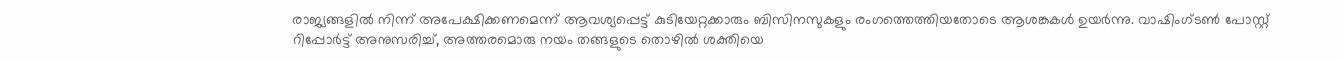രാജ്യങ്ങളിൽ നിന്ന് അപേക്ഷിക്കണമെന്ന് ആവശ്യപ്പെട്ട് കുടിയേറ്റക്കാരും ബിസിനസുകളും രംഗത്തെത്തിയതോടെ ആശങ്കകൾ ഉയർന്നു. വാഷിംഗ്ടൺ പോസ്റ്റ് റിപ്പോർട്ട് അനുസരിച്ച്, അത്തരമൊരു നയം തങ്ങളുടെ തൊഴിൽ ശക്തിയെ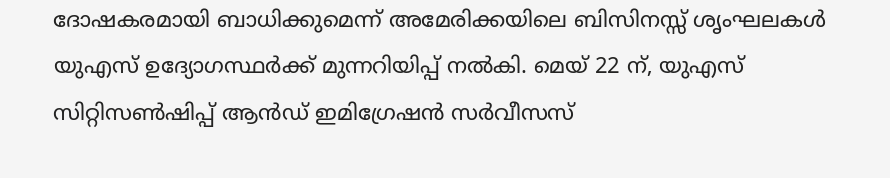ദോഷകരമായി ബാധിക്കുമെന്ന് അമേരിക്കയിലെ ബിസിനസ്സ് ശൃംഘലകള്‍ യുഎസ് ഉദ്യോഗസ്ഥർക്ക് മുന്നറിയിപ്പ് നൽകി. മെയ് 22 ന്, യുഎസ് സിറ്റിസൺഷിപ്പ് ആൻഡ് ഇമിഗ്രേഷൻ സർവീസസ്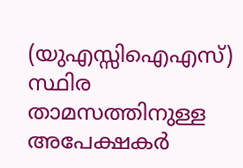(യുഎസ്സിഐഎസ്) സ്ഥിര താമസത്തിനുള്ള അപേക്ഷകർ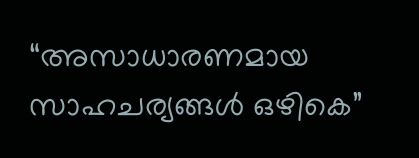“അസാധാരണമായ സാഹചര്യങ്ങൾ ഒഴികെ”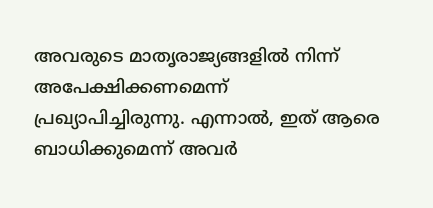അവരുടെ മാതൃരാജ്യങ്ങളിൽ നിന്ന് അപേക്ഷിക്കണമെന്ന് പ്രഖ്യാപിച്ചിരുന്നു. എന്നാല്‍, ഇത് ആരെ ബാധിക്കുമെന്ന് അവർ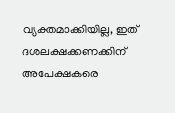വ്യക്തമാക്കിയില്ല, ഇത് ദശലക്ഷക്കണക്കിന് അപേക്ഷകരെ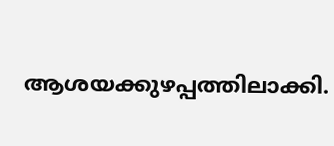ആശയക്കുഴപ്പത്തിലാക്കി.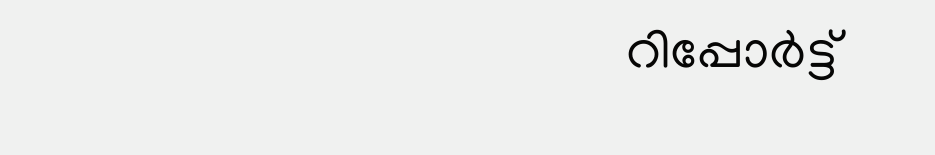റിപ്പോർട്ട്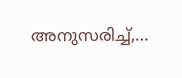അനുസരിച്ച്,…